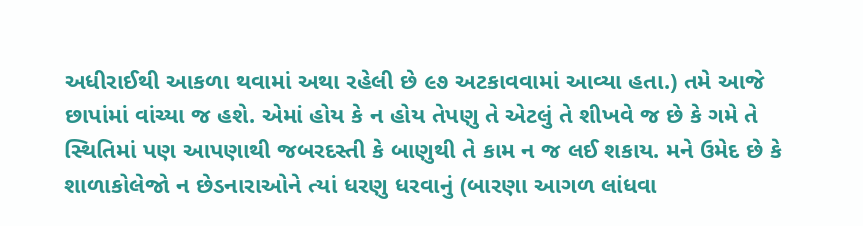અધીરાઈથી આકળા થવામાં અથા રહેલી છે ૯૭ અટકાવવામાં આવ્યા હતા.) તમે આજે છાપાંમાં વાંચ્યા જ હશે. એમાં હોય કે ન હોય તેપણુ તે એટલું તે શીખવે જ છે કે ગમે તે સ્થિતિમાં પણ આપણાથી જબરદસ્તી કે બાણુથી તે કામ ન જ લઈ શકાય. મને ઉમેદ છે કે શાળાકોલેજો ન છેડનારાઓને ત્યાં ધરણુ ધરવાનું (બારણા આગળ લાંધવા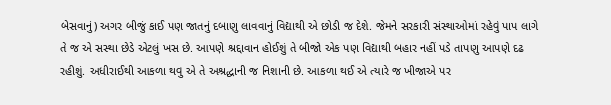બેસવાનું) અગર બીજું કાઈ પણ જાતનું દબાણુ લાવવાનું વિદ્યાથી એ છોડી જ દેશે. જેમને સરકારી સંસ્થાઓમાં રહેવું પાપ લાગે તે જ એ સસ્થા છેડે એટલું ખસ છે. આપણે શ્રદ્દાવાન હોઈશું તે બીજો એક પણ વિદ્યાથી બહાર નહીં પડે તાપણુ આપણે દઢ રહીશું. અધીરાઈથી આકળા થવુ એ તે અશ્રદ્ધાની જ નિશાની છે. આકળા થઈ એ ત્યારે જ ખીજાએ પર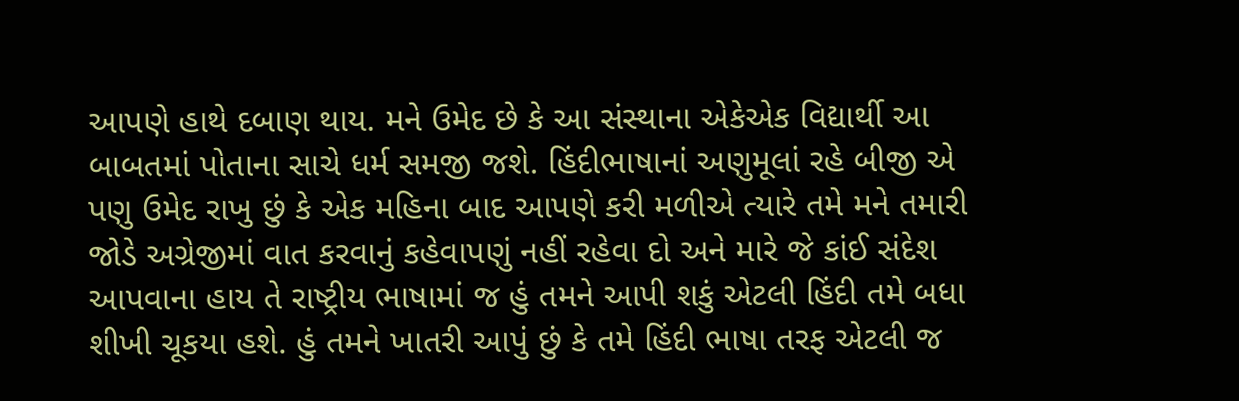આપણે હાથે દબાણ થાય. મને ઉમેદ છે કે આ સંસ્થાના એકેએક વિદ્યાર્થી આ બાબતમાં પોતાના સાચે ધર્મ સમજી જશે. હિંદીભાષાનાં અણુમૂલાં રહે બીજી એ પણુ ઉમેદ રાખુ છું કે એક મહિના બાદ આપણે કરી મળીએ ત્યારે તમે મને તમારી જોડે અગ્રેજીમાં વાત કરવાનું કહેવાપણું નહીં રહેવા દો અને મારે જે કાંઈ સંદેશ આપવાના હાય તે રાષ્ટ્રીય ભાષામાં જ હું તમને આપી શકું એટલી હિંદી તમે બધા શીખી ચૂકયા હશે. હું તમને ખાતરી આપું છું કે તમે હિંદી ભાષા તરફ એટલી જ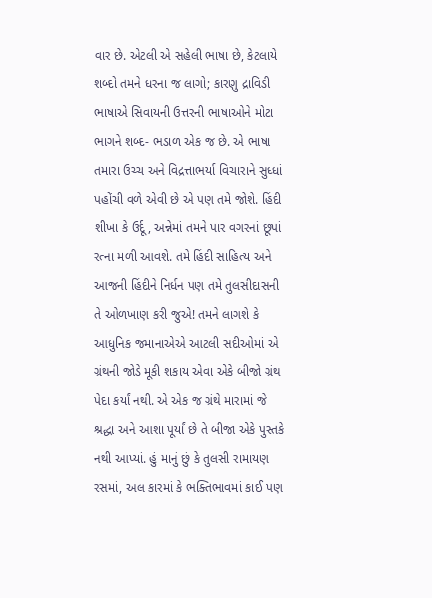વાર છે. એટલી એ સહેલી ભાષા છે, કેટલાયે શબ્દો તમને ધરના જ લાગો; કારણુ દ્રાવિડી ભાષાએ સિવાયની ઉત્તરની ભાષાઓને મોટા ભાગને શબ્દ- ભડાળ એક જ છે. એ ભાષા તમારા ઉચ્ચ અને વિદ્રત્તાભર્યા વિચારાને સુધ્ધાં પહોંચી વળે એવી છે એ પણ તમે જોશે. હિંદી શીખા કે ઉર્દૂ, અન્નેમાં તમને પાર વગરનાં છૂપાં રત્ના મળી આવશે. તમે હિંદી સાહિત્ય અને આજની હિંદીને નિર્ધન પણ તમે તુલસીદાસની તે ઓળખાણ કરી જુએ! તમને લાગશે કે આધુનિક જમાનાએએ આટલી સદીઓમાં એ ગ્રંથની જોડે મૂકી શકાય એવા એકે બીજો ગ્રંથ પેદા કર્યાં નથી. એ એક જ ગ્રંથે મારામાં જે શ્રદ્ધા અને આશા પૂર્યાં છે તે બીજા એકે પુસ્તકે નથી આપ્યાં. હું માનું છું કે તુલસી રામાયણ રસમાં, અલ કારમાં કે ભક્તિભાવમાં કાઈ પણ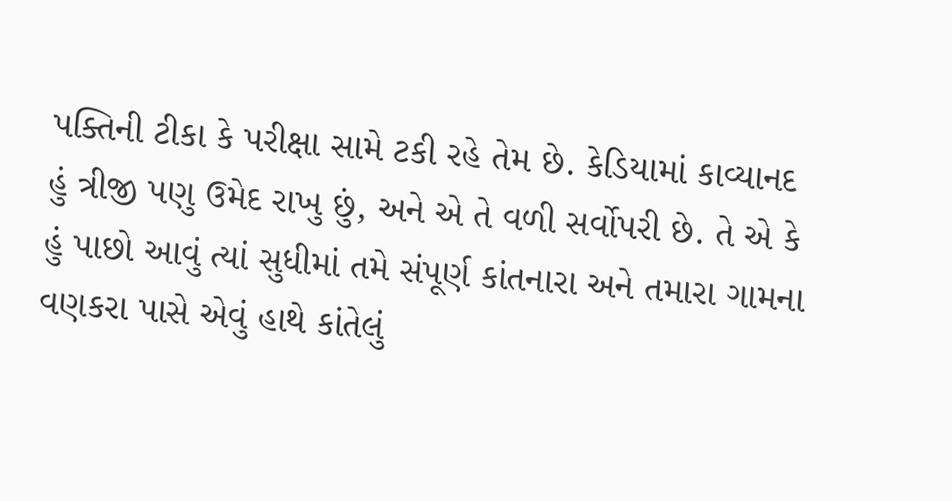પક્તિની ટીકા કે પરીક્ષા સામે ટકી રહે તેમ છે. કેડિયામાં કાવ્યાનદ હું ત્રીજી પણુ ઉમેદ રાખુ છું, અને એ તે વળી સર્વોપરી છે. તે એ કે હું પાછો આવું ત્યાં સુધીમાં તમે સંપૂર્ણ કાંતનારા અને તમારા ગામના વણકરા પાસે એવું હાથે કાંતેલું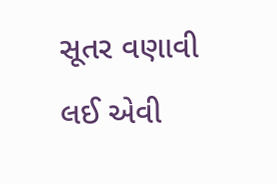સૂતર વણાવી લઈ એવી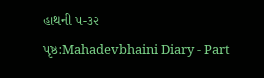હાથની ૫-૩૨
પૃષ્ઠ:Mahadevbhaini Diary - Part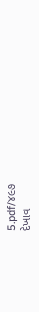5.pdf/૪૯૭
દેખાવ